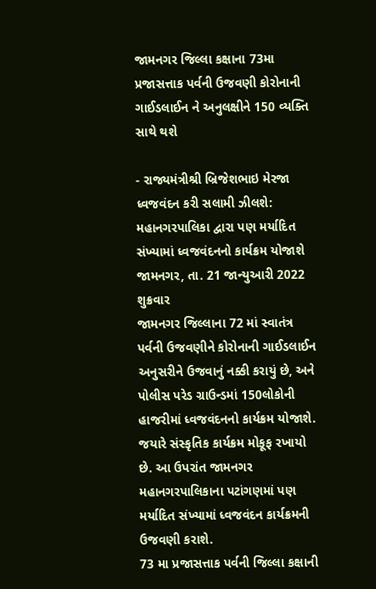જામનગર જિલ્લા કક્ષાના 73મા પ્રજાસત્તાક પર્વની ઉજવણી કોરોનાની ગાઈડલાઈન ને અનુલક્ષીને 150 વ્યક્તિ સાથે થશે

- રાજ્યમંત્રીશ્રી બ્રિજેશભાઇ મેરજા ધ્વજવંદન કરી સલામી ઝીલશે: મહાનગરપાલિકા દ્વારા પણ મર્યાદિત સંખ્યામાં ધ્વજવંદનનો કાર્યક્રમ યોજાશે
જામનગર, તા. 21 જાન્યુઆરી 2022 શુક્રવાર
જામનગર જિલ્લાના 72 માં સ્વાતંત્ર પર્વની ઉજવણીને કોરોનાની ગાઈડલાઈન અનુસરીને ઉજવાનું નક્કી કરાયું છે, અને પોલીસ પરેડ ગ્રાઉન્ડમાં 150લોકોની હાજરીમાં ધ્વજવંદનનો કાર્યક્રમ યોજાશે. જયારે સંસ્કૃતિક કાર્યક્રમ મોકૂફ રખાયો છે. આ ઉપરાંત જામનગર મહાનગરપાલિકાના પટાંગણમાં પણ મર્યાદિત સંખ્યામાં ધ્વજવંદન કાર્યક્રમની ઉજવણી કરાશે.
73 મા પ્રજાસત્તાક પર્વની જિલ્લા કક્ષાની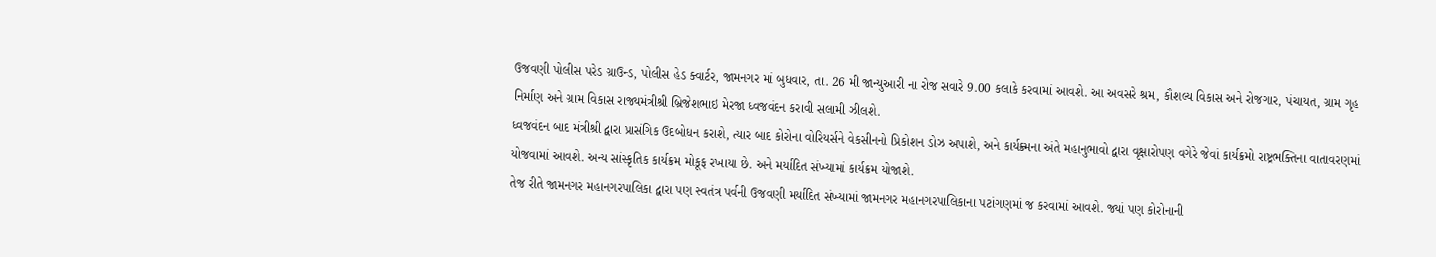ઉજવણી પોલીસ પરેડ ગ્રાઉન્ડ, પોલીસ હેડ ક્વાર્ટર, જામનગર માં બુધવાર, તા. 26 મી જાન્યુઆરી ના રોજ સવારે 9.00 કલાકે કરવામાં આવશે. આ અવસરે શ્રમ, કૌશલ્ય વિકાસ અને રોજગાર, પંચાયત, ગ્રામ ગૃહ નિર્માણ અને ગ્રામ વિકાસ રાજ્યમંત્રીશ્રી બ્રિજેશભાઇ મેરજા ધ્વજવંદન કરાવી સલામી ઝીલશે.
ધ્વજવંદન બાદ મંત્રીશ્રી દ્વારા પ્રાસંગિક ઉદબોધન કરાશે, ત્યાર બાદ કોરોના વોરિયર્સને વેકસીનનો પ્રિકોશન ડોઝ અપાશે, અને કાર્યક્ર્મના અંતે મહાનુભાવો દ્વારા વૃક્ષારોપણ વગેરે જેવાં કાર્યક્રમો રાષ્ટ્રભક્તિના વાતાવરણમાં યોજવામાં આવશે. અન્ય સાંસ્કૃતિક કાર્યક્રમ મોકૂફ રખાયા છે. અને મર્યાદિત સંખ્યામાં કાર્યક્રમ યોજાશે.
તેજ રીતે જામનગર મહાનગરપાલિકા દ્વારા પણ સ્વતંત્ર પર્વની ઉજવણી મર્યાદિત સંખ્યામાં જામનગર મહાનગરપાલિકાના પટાંગણમાં જ કરવામાં આવશે. જ્યાં પણ કોરોનાની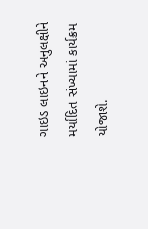ગાઇડ લાઇનને અનુલક્ષીને મર્યાદિત સંખ્યામાં કાર્યક્રમ યોજાશે.